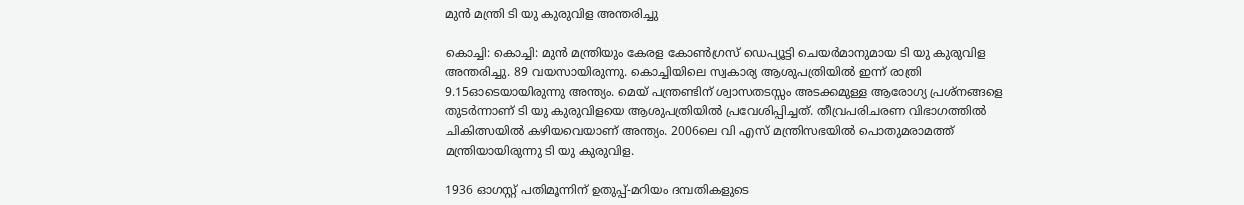മുന്‍ മന്ത്രി ടി യു കുരുവിള അന്തരിച്ചു

കൊച്ചി: കൊച്ചി: മുന്‍ മന്ത്രിയും കേരള കോണ്‍ഗ്രസ് ഡെപ്യൂട്ടി ചെയര്‍മാനുമായ ടി യു കുരുവിള അന്തരിച്ചു. 89 വയസായിരുന്നു. കൊച്ചിയിലെ സ്വകാര്യ ആശുപത്രിയില്‍ ഇന്ന് രാത്രി 9.15ഓടെയായിരുന്നു അന്ത്യം. മെയ് പന്ത്രണ്ടിന് ശ്വാസതടസ്സം അടക്കമുള്ള ആരോഗ്യ പ്രശ്‌നങ്ങളെ തുടര്‍ന്നാണ് ടി യു കുരുവിളയെ ആശുപത്രിയില്‍ പ്രവേശിപ്പിച്ചത്. തീവ്രപരിചരണ വിഭാഗത്തില്‍ ചികിത്സയില്‍ കഴിയവെയാണ് അന്ത്യം. 2006ലെ വി എസ് മന്ത്രിസഭയില്‍ പൊതുമരാമത്ത് മന്ത്രിയായിരുന്നു ടി യു കുരുവിള.

1936 ഓഗസ്റ്റ് പതിമൂന്നിന് ഉതുപ്പ്-മറിയം ദമ്പതികളുടെ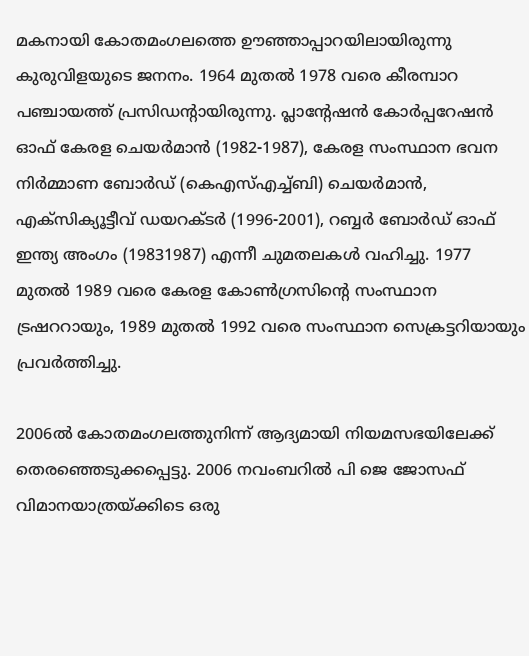മകനായി കോതമംഗലത്തെ ഊഞ്ഞാപ്പാറയിലായിരുന്നു കുരുവിളയുടെ ജനനം. 1964 മുതല്‍ 1978 വരെ കീരമ്പാറ പഞ്ചായത്ത് പ്രസിഡന്റായിരുന്നു. പ്ലാന്റേഷന്‍ കോര്‍പ്പറേഷന്‍ ഓഫ് കേരള ചെയര്‍മാന്‍ (1982-1987), കേരള സംസ്ഥാന ഭവന നിര്‍മ്മാണ ബോര്‍ഡ് (കെഎസ്എച്ച്ബി) ചെയര്‍മാന്‍, എക്‌സിക്യൂട്ടീവ് ഡയറക്ടര്‍ (1996-2001), റബ്ബര്‍ ബോര്‍ഡ് ഓഫ് ഇന്ത്യ അംഗം (19831987) എന്നീ ചുമതലകള്‍ വഹിച്ചു. 1977 മുതല്‍ 1989 വരെ കേരള കോണ്‍ഗ്രസിന്റെ സംസ്ഥാന ട്രഷററായും, 1989 മുതല്‍ 1992 വരെ സംസ്ഥാന സെക്രട്ടറിയായും പ്രവര്‍ത്തിച്ചു.

2006ല്‍ കോതമംഗലത്തുനിന്ന് ആദ്യമായി നിയമസഭയിലേക്ക് തെരഞ്ഞെടുക്കപ്പെട്ടു. 2006 നവംബറില്‍ പി ജെ ജോസഫ് വിമാനയാത്രയ്ക്കിടെ ഒരു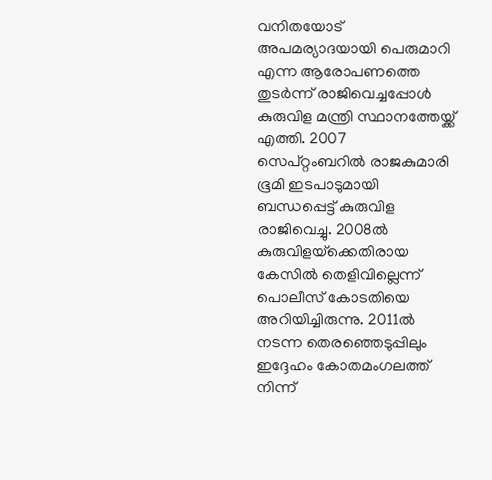വനിതയോട് അപമര്യാദയായി പെരുമാറി എന്ന ആരോപണത്തെ തുടര്‍ന്ന് രാജിവെച്ചപ്പോള്‍ കുരുവിള മന്ത്രി സ്ഥാനത്തേയ്ക്ക് എത്തി. 2007 സെപ്റ്റംബറില്‍ രാജകുമാരി ഭൂമി ഇടപാടുമായി ബന്ധപ്പെട്ട് കുരുവിള രാജിവെച്ചു. 2008ല്‍ കുരുവിളയ്‌ക്കെതിരായ കേസില്‍ തെളിവില്ലെന്ന് പൊലീസ് കോടതിയെ അറിയിച്ചിരുന്നു. 2011ല്‍ നടന്ന തെരഞ്ഞെടുപ്പിലും ഇദ്ദേഹം കോതമംഗലത്ത് നിന്ന്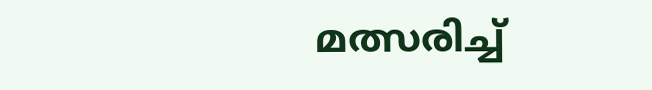മത്സരിച്ച്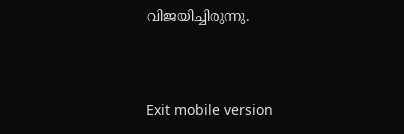വിജയിച്ചിരുന്നു.



Exit mobile version